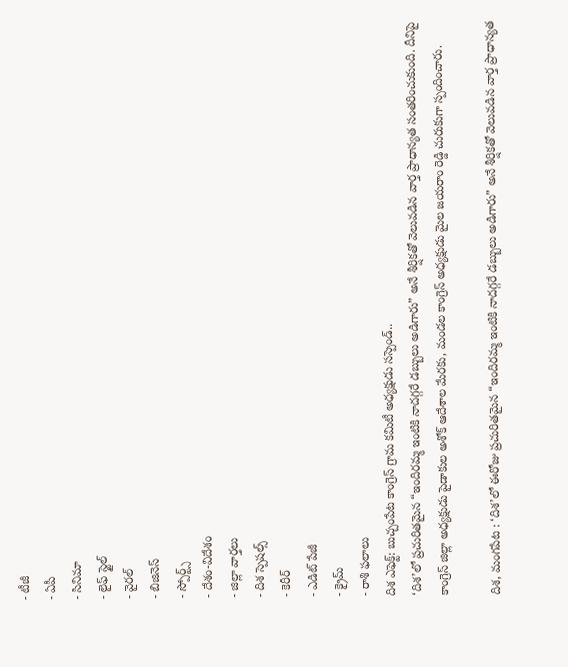- టీజీ
- ఏపీ
- సినిమా
- లైఫ్ స్టైల్
- వైరల్
- బిజినెస్
- స్పోర్ట్స్
- దేశం-విదేశం
- జిల్లా వార్తలు
- దిశ స్పెషల్స్
- కెరీర్
- ఎడిట్ పేజీ
- క్రైమ్
- రాశి ఫలాలు
దిశ ఎఫెక్ట్: బుచ్చంపేట కాంగ్రెస్ గ్రామ కమిటీ అధ్యక్షుడు సస్పెండ్..
‘దిశ’లో ప్రచురితమైన “ఇందిరమ్మ ఇంటికి నాదగ్గరే డబ్బులు అడిగారు” అనే శీర్షికతో వెలువడిన వార్త ప్రాధాన్యత సంతరించుకుంది. దీనిపై కాంగ్రెస్ జిల్లా అధ్యక్షుడు పైడాకుల అశోక్ ఆదేశాల మేరకు, మండల కాంగ్రెస్ అధ్యక్షుడు మైల జయరాం రెడ్డి చురుకుగా స్పందించారు.

దిశ, మంగపేట : ‘దిశ’లో ఈరోజు ప్రచురితమైన “ఇందిరమ్మ ఇంటికి నాదగ్గరే డబ్బులు అడిగారు” అనే శీర్షికతో వెలువడిన వార్త ప్రాధాన్యత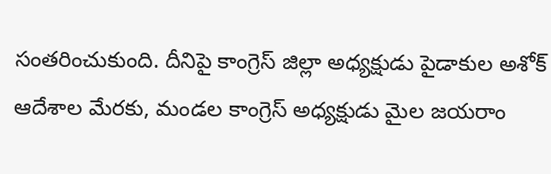సంతరించుకుంది. దీనిపై కాంగ్రెస్ జిల్లా అధ్యక్షుడు పైడాకుల అశోక్ ఆదేశాల మేరకు, మండల కాంగ్రెస్ అధ్యక్షుడు మైల జయరాం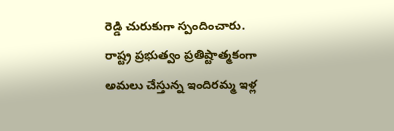రెడ్డి చురుకుగా స్పందించారు. రాష్ట్ర ప్రభుత్వం ప్రతిష్టాత్మకంగా అమలు చేస్తున్న ఇందిరమ్మ ఇళ్ల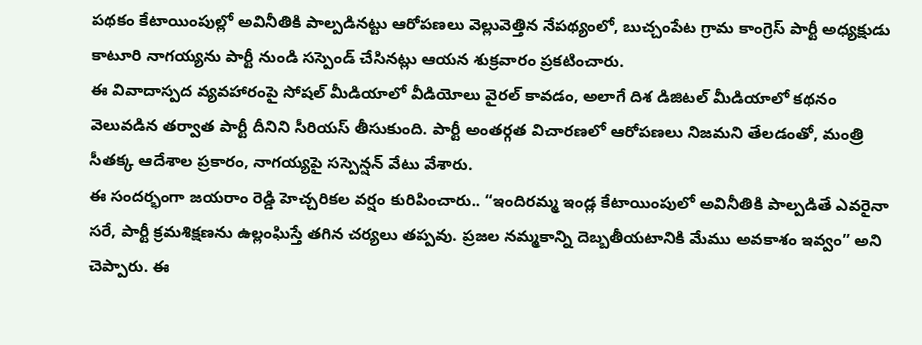పథకం కేటాయింపుల్లో అవినీతికి పాల్పడినట్టు ఆరోపణలు వెల్లువెత్తిన నేపథ్యంలో, బుచ్చంపేట గ్రామ కాంగ్రెస్ పార్టీ అధ్యక్షుడు కాటూరి నాగయ్యను పార్టీ నుండి సస్పెండ్ చేసినట్లు ఆయన శుక్రవారం ప్రకటించారు.
ఈ వివాదాస్పద వ్యవహారంపై సోషల్ మీడియాలో వీడియోలు వైరల్ కావడం, అలాగే దిశ డిజిటల్ మీడియాలో కథనం వెలువడిన తర్వాత పార్టీ దీనిని సీరియస్ తీసుకుంది. పార్టీ అంతర్గత విచారణలో ఆరోపణలు నిజమని తేలడంతో, మంత్రి సీతక్క ఆదేశాల ప్రకారం, నాగయ్యపై సస్పెన్షన్ వేటు వేశారు.
ఈ సందర్భంగా జయరాం రెడ్డి హెచ్చరికల వర్షం కురిపించారు.. “ఇందిరమ్మ ఇండ్ల కేటాయింపులో అవినీతికి పాల్పడితే ఎవరైనా సరే, పార్టీ క్రమశిక్షణను ఉల్లంఘిస్తే తగిన చర్యలు తప్పవు. ప్రజల నమ్మకాన్ని దెబ్బతీయటానికి మేము అవకాశం ఇవ్వం” అని చెప్పారు. ఈ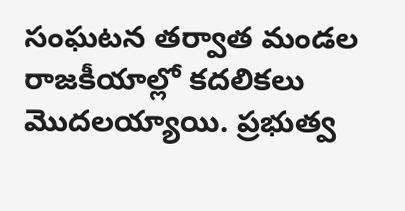సంఘటన తర్వాత మండల రాజకీయాల్లో కదలికలు మొదలయ్యాయి. ప్రభుత్వ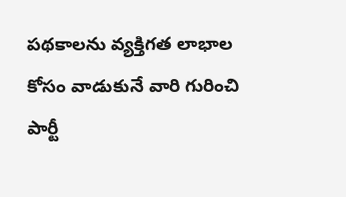పథకాలను వ్యక్తిగత లాభాల కోసం వాడుకునే వారి గురించి పార్టీ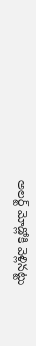అలర్ట్ మోడ్లోకి వెళ్లినట్టు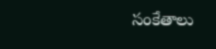సంకేతాలు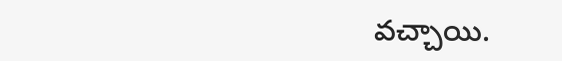వచ్చాయి.